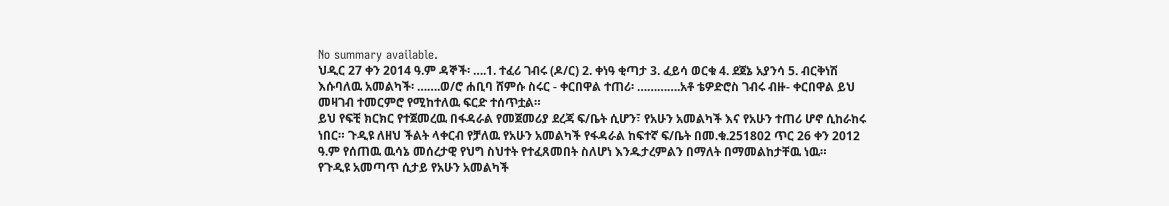No summary available.
ህዲር 27 ቀን 2014 ዓ.ም ዳኞች፡ ….1. ተፈሪ ገብሩ (ዶ/ር) 2. ቀነዓ ቂጣታ 3. ፈይሳ ወርቁ 4. ደጀኔ አያንሳ 5. ብርቅነሽ እሱባለዉ አመልካች፡ …….ወ/ሮ ሐቢባ ሸምሱ ስሩር - ቀርበዋል ተጠሪ፡ ………….አቶ ቴዎድሮስ ገብሩ ብዙ- ቀርበዋል ይህ መዛገብ ተመርምሮ የሚከተለዉ ፍርድ ተሰጥቷል።
ይህ የፍቺ ክርክር የተጀመረዉ በፋዳራል የመጀመሪያ ደረጃ ፍ/ቤት ሲሆን፣ የአሁን አመልካች እና የአሁን ተጠሪ ሆኖ ሲከራከሩ ነበር። ጉዲዩ ለዘህ ችልት ላቀርብ የቻለዉ የአሁን አመልካች የፋዳራል ከፍተኛ ፍ/ቤት በመ.ቁ.251802 ጥር 26 ቀን 2012 ዓ.ም የሰጠዉ ዉሳኔ መሰረታዊ የህግ ስህተት የተፈጸመበት ስለሆነ እንዱታረምልን በማለት በማመልከታቸዉ ነዉ።
የጉዲዩ አመጣጥ ሲታይ የአሁን አመልካች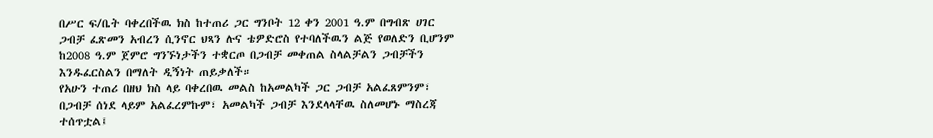በሥር ፍ/ቤት ባቀረበችዉ ክስ ከተጠሪ ጋር ግንቦት 12 ቀን 2001 ዓ.ም በግብጽ ሀገር ጋብቻ ፈጽመን አብረን ሲንኖር ህጻን ሉና ቴዎድሮስ የተባለችዉን ልጅ የወለድን ቢሆንም ከ2008 ዓ.ም ጀምሮ ግንኙነታችን ተቋርጦ በጋብቻ መቀጠል ስላልቻልን ጋብቻችን እንዱፈርስልን በማለት ዲኝነት ጠይቃለች።
የአሁን ተጠሪ በዘህ ክስ ላይ ባቀረበዉ መልስ ከአመልካች ጋር ጋብቻ አልፈጸምንም፣ በጋብቻ ሰነደ ላይም አልፈረምኩም፣ አመልካች ጋብቻ እንደላላቸዉ ስለመሆኑ ማስረጃ ተሰጥቷል፤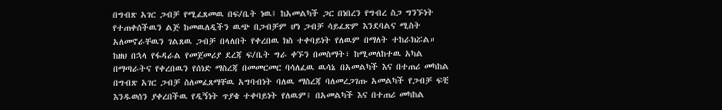በግብጽ አገር ጋብቻ የሚፈጸመዉ በፍ/ቤት ነዉ፤ ከአመልካች ጋር በነበረን የግብረ ስጋ ግንኙነት የተጠቀሰችዉን ልጅ ከመዉለዲችን ዉጭ በጋብቻም ሆነ ጋብቻ ሳይፈጽም እንደባልና ሚስት አለመኖራቸዉን ገልጸዉ ጋብቻ በላለበት የቀረበዉ ክስ ተቀባይነት የለዉም በማለት ተከራክሯል።
ከዘህ በኋላ የፋዳራል የመጀመሪያ ደረጃ ፍ/ቤት ግራ ቀኙን በመስማት፣ ከሚመለከተዉ አካል በማጣራትና የቀረበዉን የሰነድ ማስረጃ በመመርመር ባሳለፈዉ ዉሳኔ በአመልካች እና በተጠሪ መካከል በግብጽ አገር ጋብቻ ስለመፈጸማቸዉ አግባብነት ባለዉ ማስረጃ ባለመረጋገጡ አመልካች የጋብቻ ፍቺ እንዱወሰን ያቀረበችዉ የዲኝነት ጥያቄ ተቀባይነት የለዉም፤ በአመልካች እና በተጠሪ መካከል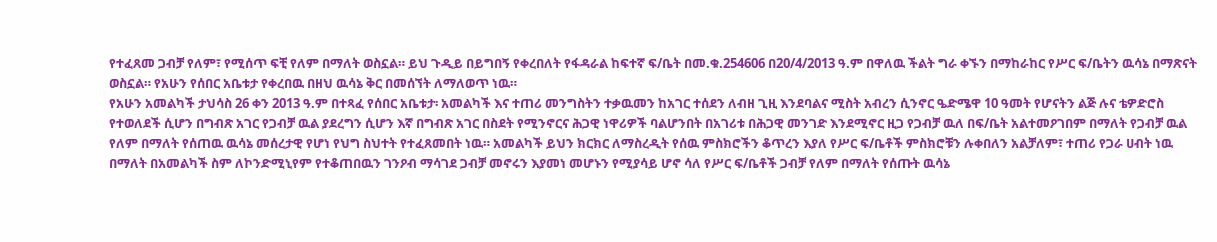የተፈጸመ ጋብቻ የለም፣ የሚሰጥ ፍቺ የለም በማለት ወስኗል። ይህ ጉዲይ በይግበኝ የቀረበለት የፋዳራል ከፍተኛ ፍ/ቤት በመ.ቁ.254606 በ20/4/2013 ዓ.ም በዋለዉ ችልት ግራ ቀኙን በማከራከር የሥር ፍ/ቤትን ዉሳኔ በማጽናት ወስኗል። የአሁን የሰበር አቤቱታ የቀረበዉ በዘህ ዉሳኔ ቅር በመሰኘት ለማለወጥ ነዉ።
የአሁን አመልካች ታህሳስ 26 ቀን 2013 ዓ.ም በተጻፈ የሰበር አቤቱታ፡ አመልካች እና ተጠሪ መንግስትን ተቃዉመን ከአገር ተሰደን ለብዘ ጊዚ እንደባልና ሚስት አብረን ሲንኖር ዔድሜዋ 10 ዓመት የሆናትን ልጅ ሉና ቴዎድሮስ የተወለደች ሲሆን በግብጽ አገር የጋብቻ ዉል ያደረግን ሲሆን እኛ በግብጽ አገር በስደት የሚንኖርና ሕጋዊ ነዋሪዎች ባልሆንበት በአገሪቱ በሕጋዊ መንገድ እንደሚኖር ዚጋ የጋብቻ ዉለ በፍ/ቤት አልተመዖገበም በማለት የጋብቻ ዉል የለም በማለት የሰጠዉ ዉሳኔ መሰረታዊ የሆነ የህግ ስህተት የተፈጸመበት ነዉ። አመልካች ይህን ክርክር ለማስረዲት የሰዉ ምስክሮችን ቆጥረን እያለ የሥር ፍ/ቤቶች ምስክሮቹን ሉቀበለን አልቻለም፣ ተጠሪ የጋራ ሀብት ነዉ በማለት በአመልካች ስም ለኮንድሚኒየም የተቆጠበዉን ገንዖብ ማሳገደ ጋብቻ መኖሩን እያመነ መሆኑን የሚያሳይ ሆኖ ሳለ የሥር ፍ/ቤቶች ጋብቻ የለም በማለት የሰጡት ዉሳኔ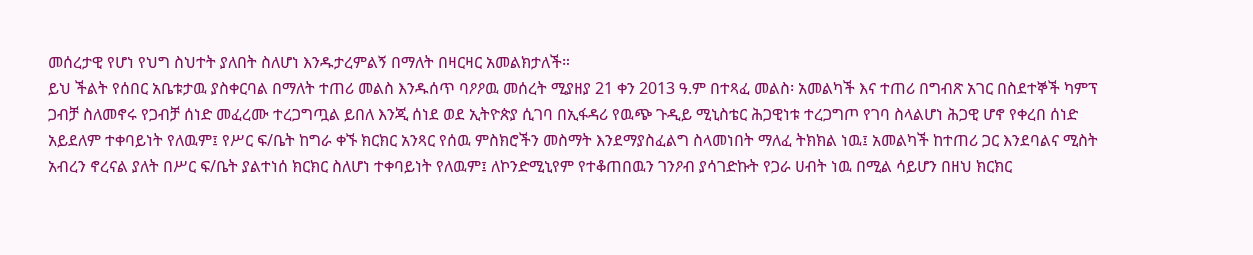መሰረታዊ የሆነ የህግ ስህተት ያለበት ስለሆነ እንዱታረምልኝ በማለት በዛርዛር አመልክታለች።
ይህ ችልት የሰበር አቤቱታዉ ያስቀርባል በማለት ተጠሪ መልስ እንዱሰጥ ባዖዖዉ መሰረት ሚያዘያ 21 ቀን 2013 ዓ.ም በተጻፈ መልስ፡ አመልካች እና ተጠሪ በግብጽ አገር በስደተኞች ካምፕ ጋብቻ ስለመኖሩ የጋብቻ ሰነድ መፈረሙ ተረጋግጧል ይበለ እንጂ ሰነደ ወደ ኢትዮጵያ ሲገባ በኢፋዳሪ የዉጭ ጉዲይ ሚኒስቴር ሕጋዊነቱ ተረጋግጦ የገባ ስላልሆነ ሕጋዊ ሆኖ የቀረበ ሰነድ አይደለም ተቀባይነት የለዉም፤ የሥር ፍ/ቤት ከግራ ቀኙ ክርክር አንጻር የሰዉ ምስክሮችን መስማት እንደማያስፈልግ ስላመነበት ማለፈ ትክክል ነዉ፤ አመልካች ከተጠሪ ጋር እንደባልና ሚስት አብረን ኖረናል ያለት በሥር ፍ/ቤት ያልተነሰ ክርክር ስለሆነ ተቀባይነት የለዉም፤ ለኮንድሚኒየም የተቆጠበዉን ገንዖብ ያሳገድኩት የጋራ ሀብት ነዉ በሚል ሳይሆን በዘህ ክርክር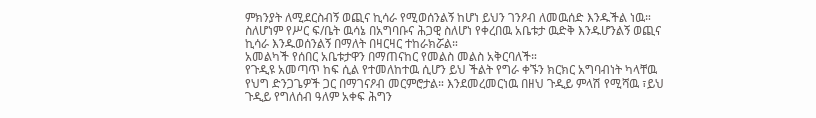ምክንያት ለሚደርስብኝ ወጪና ኪሳራ የሚወሰንልኝ ከሆነ ይህን ገንዖብ ለመዉሰድ እንዱችል ነዉ። ስለሆነም የሥር ፍ/ቤት ዉሳኔ በአግባቡና ሕጋዊ ስለሆነ የቀረበዉ አቤቱታ ዉድቅ እንዱሆንልኝ ወጪና ኪሳራ እንዱወሰንልኝ በማለት በዛርዛር ተከራክሯል።
አመልካች የሰበር አቤቱታዋን በማጠናከር የመልስ መልስ አቅርባለች።
የጉዲዩ አመጣጥ ከፍ ሲል የተመለከተዉ ሲሆን ይህ ችልት የግራ ቀኙን ክርክር አግባብነት ካላቸዉ የህግ ድንጋጌዎች ጋር በማገናዖብ መርምሮታል። እንደመረመርነዉ በዘህ ጉዲይ ምላሽ የሚሻዉ ፣ይህ ጉዲይ የግለሰብ ዓለም አቀፍ ሕግን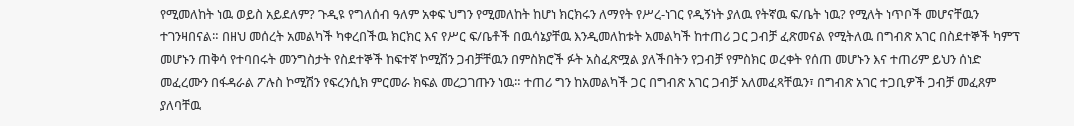የሚመለከት ነዉ ወይስ አይደለም? ጉዲዩ የግለሰብ ዓለም አቀፍ ህግን የሚመለከት ከሆነ ክርክሩን ለማየት የሥረ-ነገር የዲኝነት ያለዉ የትኛዉ ፍ/ቤት ነዉ? የሚለት ነጥቦች መሆናቸዉን ተገንዛበናል። በዘህ መሰረት አመልካች ካቀረበችዉ ክርክር እና የሥር ፍ/ቤቶች በዉሳኔያቸዉ እንዲመለከቱት አመልካች ከተጠሪ ጋር ጋብቻ ፈጽመናል የሚትለዉ በግብጽ አገር በስደተኞች ካምፕ መሆኑን ጠቅሳ የተባበሩት መንግስታት የስደተኞች ከፍተኛ ኮሚሽን ጋብቻቸዉን በምስክሮች ፉት አስፈጽሟል ያለችበትን የጋብቻ የምስክር ወረቀት የሰጠ መሆኑን እና ተጠሪም ይህን ሰነድ መፈረሙን በፋዳራል ፖሉስ ኮሚሽን የፍረንሲክ ምርመራ ክፍል መረጋገጡን ነዉ። ተጠሪ ግን ከአመልካች ጋር በግብጽ አገር ጋብቻ አለመፈጻቸዉን፣ በግብጽ አገር ተጋቢዎች ጋብቻ መፈጸም ያለባቸዉ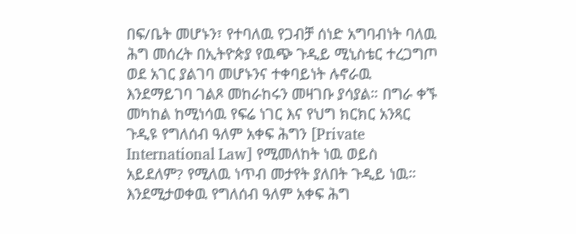በፍ/ቤት መሆኑን፣ የተባለዉ የጋብቻ ሰነድ አግባብነት ባለዉ ሕግ መሰረት በኢትዮጵያ የዉጭ ጉዲይ ሚኒስቴር ተረጋግጦ ወደ አገር ያልገባ መሆኑንና ተቀባይነት ሉኖራዉ እንደማይገባ ገልጾ መከራከሩን መዛገቡ ያሳያል። በግራ ቀኙ መካከል ከሚነሳዉ የፍሬ ነገር እና የህግ ክርክር አንጻር ጉዲዩ የግለሰብ ዓለም አቀፍ ሕግን [Private International Law] የሚመለከት ነዉ ወይስ አይደለም? የሚለዉ ነጥብ መታየት ያለበት ጉዲይ ነዉ።
እንደሚታወቀዉ የግለሰብ ዓለም አቀፍ ሕግ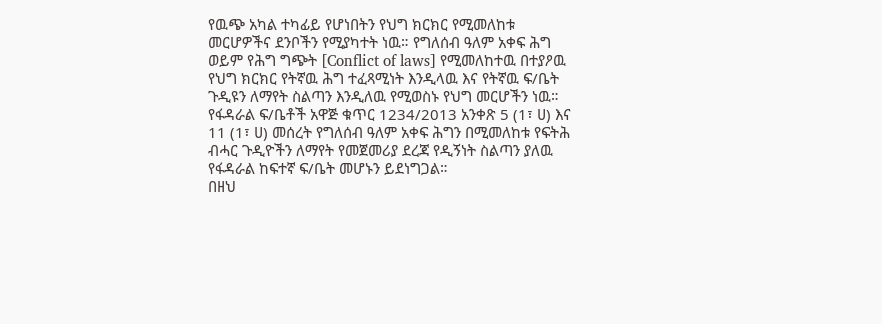የዉጭ አካል ተካፊይ የሆነበትን የህግ ክርክር የሚመለከቱ መርሆዎችና ደንቦችን የሚያካተት ነዉ። የግለሰብ ዓለም አቀፍ ሕግ ወይም የሕግ ግጭት [Conflict of laws] የሚመለከተዉ በተያዖዉ የህግ ክርክር የትኛዉ ሕግ ተፈጻሚነት እንዲላዉ እና የትኛዉ ፍ/ቤት ጉዲዩን ለማየት ስልጣን እንዲለዉ የሚወስኑ የህግ መርሆችን ነዉ። የፋዳራል ፍ/ቤቶች አዋጅ ቁጥር 1234/2013 አንቀጽ 5 (1፣ ሀ) እና 11 (1፣ ሀ) መሰረት የግለሰብ ዓለም አቀፍ ሕግን በሚመለከቱ የፍትሕ ብሓር ጉዲዮችን ለማየት የመጀመሪያ ደረጃ የዲኝነት ስልጣን ያለዉ የፋዳራል ከፍተኛ ፍ/ቤት መሆኑን ይደነግጋል።
በዘህ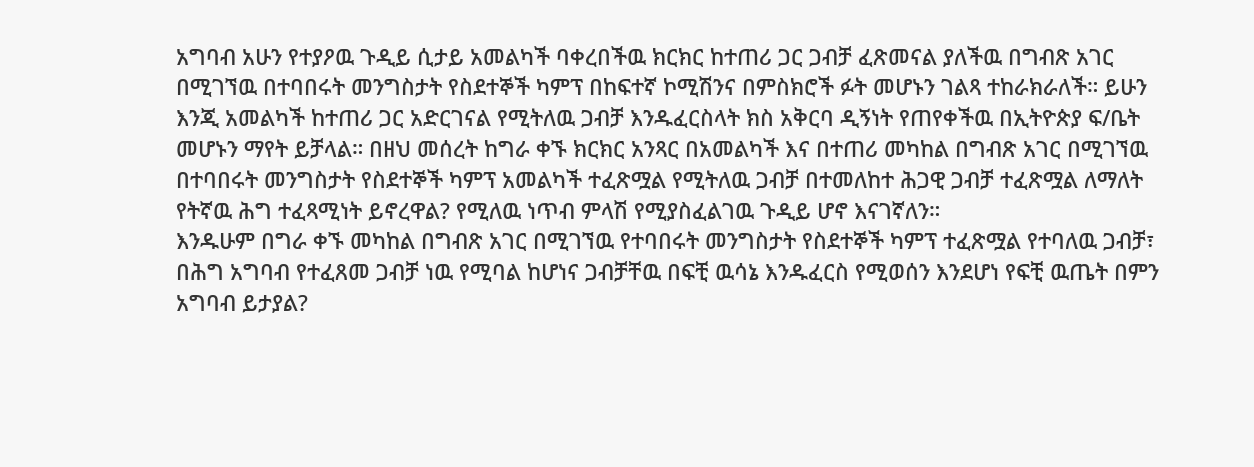አግባብ አሁን የተያዖዉ ጉዲይ ሲታይ አመልካች ባቀረበችዉ ክርክር ከተጠሪ ጋር ጋብቻ ፈጽመናል ያለችዉ በግብጽ አገር በሚገኘዉ በተባበሩት መንግስታት የስደተኞች ካምፕ በከፍተኛ ኮሚሽንና በምስክሮች ፉት መሆኑን ገልጻ ተከራክራለች። ይሁን እንጂ አመልካች ከተጠሪ ጋር አድርገናል የሚትለዉ ጋብቻ እንዱፈርስላት ክስ አቅርባ ዲኝነት የጠየቀችዉ በኢትዮጵያ ፍ/ቤት መሆኑን ማየት ይቻላል። በዘህ መሰረት ከግራ ቀኙ ክርክር አንጻር በአመልካች እና በተጠሪ መካከል በግብጽ አገር በሚገኘዉ በተባበሩት መንግስታት የስደተኞች ካምፕ አመልካች ተፈጽሟል የሚትለዉ ጋብቻ በተመለከተ ሕጋዊ ጋብቻ ተፈጽሟል ለማለት የትኛዉ ሕግ ተፈጻሚነት ይኖረዋል? የሚለዉ ነጥብ ምላሽ የሚያስፈልገዉ ጉዲይ ሆኖ እናገኛለን።
እንዱሁም በግራ ቀኙ መካከል በግብጽ አገር በሚገኘዉ የተባበሩት መንግስታት የስደተኞች ካምፕ ተፈጽሟል የተባለዉ ጋብቻ፣ በሕግ አግባብ የተፈጸመ ጋብቻ ነዉ የሚባል ከሆነና ጋብቻቸዉ በፍቺ ዉሳኔ እንዱፈርስ የሚወሰን እንደሆነ የፍቺ ዉጤት በምን አግባብ ይታያል?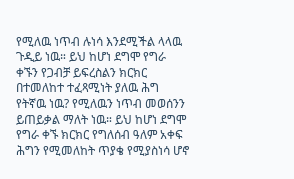የሚለዉ ነጥብ ሉነሳ እንደሚችል ላላዉ ጉዲይ ነዉ። ይህ ከሆነ ደግሞ የግራ ቀኙን የጋብቻ ይፍረስልን ክርክር በተመለከተ ተፈጻሚነት ያለዉ ሕግ የትኛዉ ነዉ? የሚለዉን ነጥብ መወሰንን ይጠይቃል ማለት ነዉ። ይህ ከሆነ ደግሞ የግራ ቀኙ ክርክር የግለሰብ ዓለም አቀፍ ሕግን የሚመለከት ጥያቄ የሚያስነሳ ሆኖ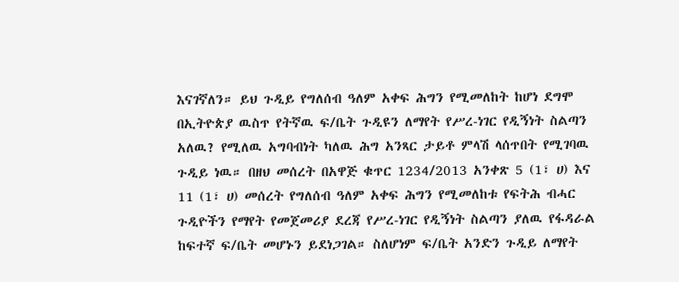እናገኛለን። ይህ ጉዲይ የግለሰብ ዓለም አቀፍ ሕግን የሚመለከት ከሆነ ደግሞ በኢትዮጵያ ዉስጥ የትኛዉ ፍ/ቤት ጉዲዩን ለማየት የሥረ-ነገር የዲኝነት ስልጣን አለዉ? የሚለዉ አግባብነት ካለዉ ሕግ አንጻር ታይቶ ምላሽ ላሰጥበት የሚገባዉ ጉዲይ ነዉ። በዘህ መሰረት በአዋጅ ቁጥር 1234/2013 አንቀጽ 5 (1፣ ሀ) እና 11 (1፣ ሀ) መሰረት የግለሰብ ዓለም አቀፍ ሕግን የሚመለከቱ የፍትሕ ብሓር ጉዲዮችን የማየት የመጀመሪያ ደረጃ የሥረ-ነገር የዲኝነት ስልጣን ያለዉ የፋዳራል ከፍተኛ ፍ/ቤት መሆኑን ይደነጋገል። ስለሆነም ፍ/ቤት አንድን ጉዲይ ለማየት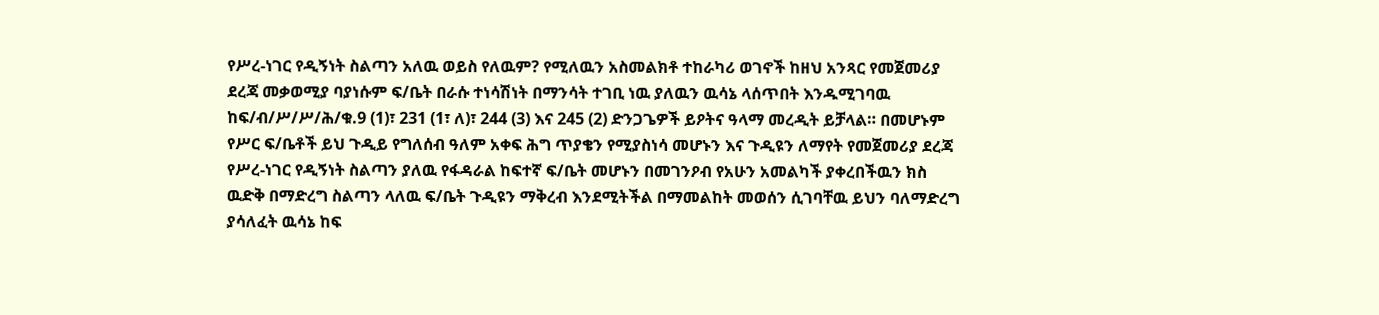የሥረ-ነገር የዲኝነት ስልጣን አለዉ ወይስ የለዉም? የሚለዉን አስመልክቶ ተከራካሪ ወገኖች ከዘህ አንጻር የመጀመሪያ ደረጃ መቃወሚያ ባያነሱም ፍ/ቤት በራሱ ተነሳሽነት በማንሳት ተገቢ ነዉ ያለዉን ዉሳኔ ላሰጥበት እንዱሚገባዉ ከፍ/ብ/ሥ/ሥ/ሕ/ቁ.9 (1)፣ 231 (1፣ ለ)፣ 244 (3) እና 245 (2) ድንጋጌዎች ይዖትና ዓላማ መረዲት ይቻላል። በመሆኑም የሥር ፍ/ቤቶች ይህ ጉዲይ የግለሰብ ዓለም አቀፍ ሕግ ጥያቄን የሚያስነሳ መሆኑን እና ጉዲዩን ለማየት የመጀመሪያ ደረጃ የሥረ-ነገር የዲኝነት ስልጣን ያለዉ የፋዳራል ከፍተኛ ፍ/ቤት መሆኑን በመገንዖብ የአሁን አመልካች ያቀረበችዉን ክስ ዉድቅ በማድረግ ስልጣን ላለዉ ፍ/ቤት ጉዲዩን ማቅረብ እንደሚትችል በማመልከት መወሰን ሲገባቸዉ ይህን ባለማድረግ ያሳለፈት ዉሳኔ ከፍ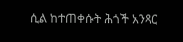ሲል ከተጠቀሱት ሕጎች አንጻር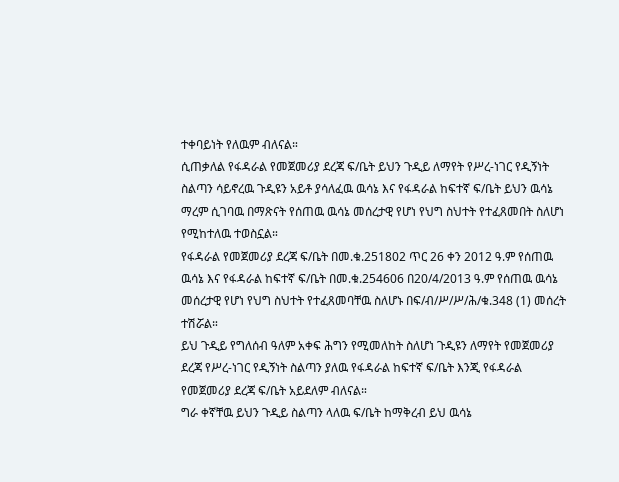ተቀባይነት የለዉም ብለናል።
ሲጠቃለል የፋዳራል የመጀመሪያ ደረጃ ፍ/ቤት ይህን ጉዲይ ለማየት የሥረ-ነገር የዲኝነት ስልጣን ሳይኖረዉ ጉዲዩን አይቶ ያሳለፈዉ ዉሳኔ እና የፋዳራል ከፍተኛ ፍ/ቤት ይህን ዉሳኔ ማረም ሲገባዉ በማጽናት የሰጠዉ ዉሳኔ መሰረታዊ የሆነ የህግ ስህተት የተፈጸመበት ስለሆነ የሚከተለዉ ተወስኗል።
የፋዳራል የመጀመሪያ ደረጃ ፍ/ቤት በመ.ቁ.251802 ጥር 26 ቀን 2012 ዓ.ም የሰጠዉ ዉሳኔ እና የፋዳራል ከፍተኛ ፍ/ቤት በመ.ቁ.254606 በ20/4/2013 ዓ.ም የሰጠዉ ዉሳኔ መሰረታዊ የሆነ የህግ ስህተት የተፈጸመባቸዉ ስለሆኑ በፍ/ብ/ሥ/ሥ/ሕ/ቁ.348 (1) መሰረት ተሽሯል።
ይህ ጉዲይ የግለሰብ ዓለም አቀፍ ሕግን የሚመለከት ስለሆነ ጉዲዩን ለማየት የመጀመሪያ ደረጃ የሥረ-ነገር የዲኝነት ስልጣን ያለዉ የፋዳራል ከፍተኛ ፍ/ቤት እንጂ የፋዳራል የመጀመሪያ ደረጃ ፍ/ቤት አይደለም ብለናል።
ግራ ቀኛቸዉ ይህን ጉዲይ ስልጣን ላለዉ ፍ/ቤት ከማቅረብ ይህ ዉሳኔ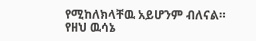የሚከለክላቸዉ አይሆንም ብለናል።
የዘህ ዉሳኔ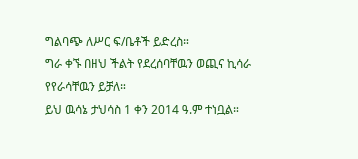ግልባጭ ለሥር ፍ/ቤቶች ይድረስ።
ግራ ቀኙ በዘህ ችልት የደረሰባቸዉን ወጪና ኪሳራ የየራሳቸዉን ይቻለ።
ይህ ዉሳኔ ታህሳስ 1 ቀን 2014 ዓ.ም ተነቧል።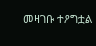መዛገቡ ተዖግቷል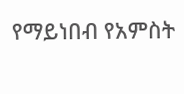የማይነበብ የአምስት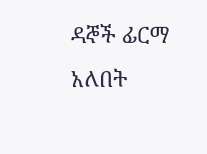ዳኞች ፊርማ አለበት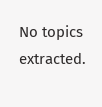No topics extracted.